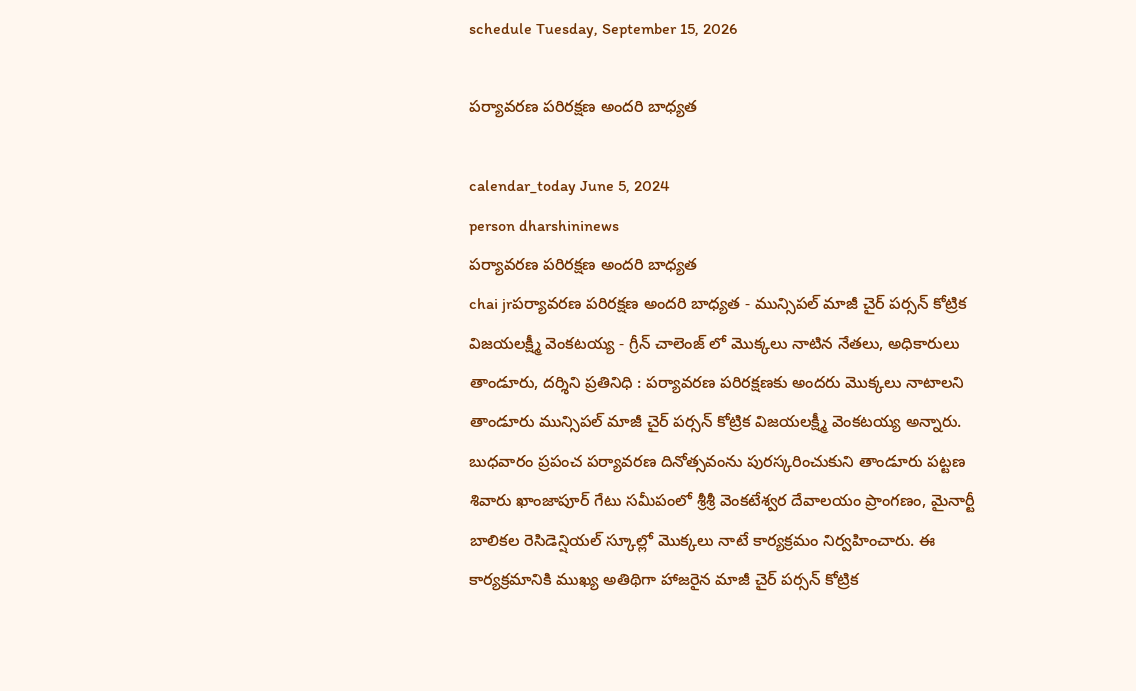schedule Tuesday, September 15, 2026

పర్యావరణ పరిరక్షణ అందరి బాధ్యత

calendar_today June 5, 2024
person dharshininews
పర్యావరణ పరిరక్షణ అందరి బాధ్యత
chai jrపర్యావరణ పరిరక్షణ అందరి బాధ్యత - మున్సిపల్ మాజీ చైర్ పర్సన్ కోట్రిక విజయలక్ష్మీ వెంకటయ్య - గ్రీన్ చాలెంజ్ లో మొక్కలు నాటిన నేతలు, అధికారులు తాండూరు, దర్శిని ప్రతినిధి : పర్యావరణ పరిరక్షణకు అందరు మొక్కలు నాటాలని తాండూరు మున్సిపల్ మాజీ చైర్ పర్సన్ కోట్రిక విజయలక్ష్మీ వెంకటయ్య అన్నారు. బుధవారం ప్రపంచ పర్యావరణ దినోత్సవంను పురస్కరించుకుని తాండూరు పట్టణ శివారు ఖాంజాపూర్ గేటు సమీపంలో శ్రీశ్రీ వెంకటేశ్వర దేవాలయం ప్రాంగణం, మైనార్టీ బాలికల రెసిడెన్షియల్ స్కూల్లో మొక్కలు నాటే కార్యక్రమం నిర్వహించారు. ఈ కార్యక్రమానికి ముఖ్య అతిథిగా హాజరైన మాజీ చైర్ పర్సన్ కోట్రిక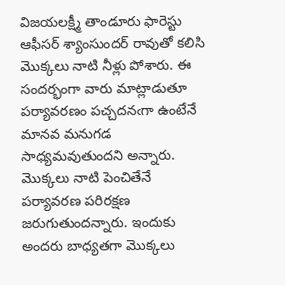విజయలక్ష్మీ తాండూరు ఫారెస్టు ఆఫీసర్ శ్యాంసుందర్ రావుతో కలిసి మొక్కలు నాటి నీళ్లు పోశారు. ఈ సందర్భంగా వారు మాట్లాడుతూ పర్యావరణం పచ్చదనఁగా ఉంటేనే మానవ మనుగడ సాధ్యమవుతుందని అన్నారు. మొక్కలు నాటి పెంచితేనే పర్యావరణ పరిరక్షణ జరుగుతుందన్నారు. ఇందుకు అందరు బాధ్యతగా మొక్కలు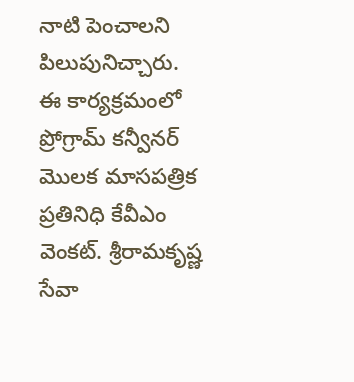నాటి పెంచాలని పిలుపునిచ్చారు. ఈ కార్యక్రమంలో ప్రోగ్రామ్ కన్వీనర్ మొలక మాసపత్రిక ప్రతినిధి కేవీఎం వెంకట్. శ్రీరామకృష్ణ సేవా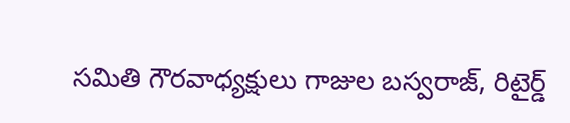సమితి గౌరవాధ్యక్షులు గాజుల బస్వరాజ్, రిటైర్డ్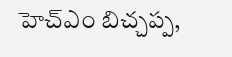హెచ్ఎం బిచ్చప్ప,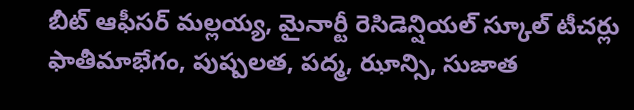బీట్ ఆఫీసర్ మల్లయ్య, మైనార్టీ రెసిడెన్షియల్ స్కూల్ టీచర్లు ఫాతీమాభేగం, పుష్పలత, పద్మ, ఝాన్సి, సుజాత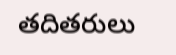తదితరులు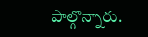పాల్గొన్నారు.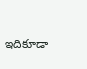ఇదికూడా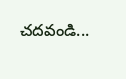చదవండి...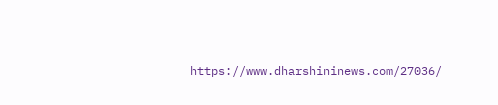https://www.dharshininews.com/27036/